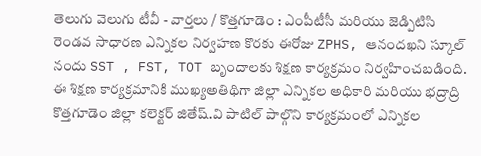తెలుగు వెలుగు టీవీ - వార్తలు / కొత్తగూడెం : ఎంపీటీసీ మరియు జెడ్పిటిసి రెండవ సాధారణ ఎన్నికల నిర్వహణ కొరకు ఈరోజు ZPHS, ఆనందఖని స్కూల్ నందు SST , FST, TOT బృందాలకు శిక్షణ కార్యక్రమం నిర్వహించబడింది. ఈ శిక్షణ కార్యక్రమానికి ముఖ్యఅతిథిగా జిల్లా ఎన్నికల అధికారి మరియు భద్రాద్రి కొత్తగూడెం జిల్లా కలెక్టర్ జితేష్.వి పాటిల్ పాల్గొని కార్యక్రమంలో ఎన్నికల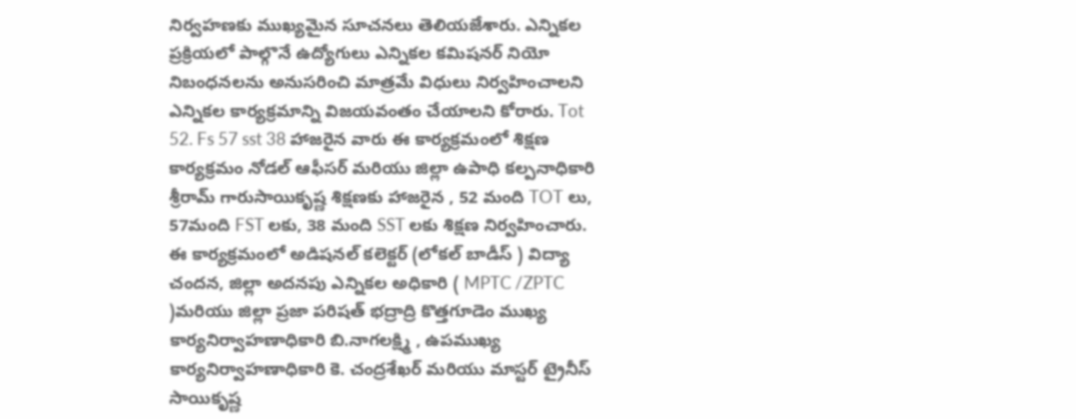నిర్వహణకు ముఖ్యమైన సూచనలు తెలియజేశారు. ఎన్నికల ప్రక్రియలో పాల్గొనే ఉద్యోగులు ఎన్నికల కమిషనర్ నియో నిబంధనలను అనుసరించి మాత్రమే విధులు నిర్వహించాలని ఎన్నికల కార్యక్రమాన్ని విజయవంతం చేయాలని కోరారు. Tot 52. Fs 57 sst 38 హాజరైన వారు ఈ కార్యక్రమంలో శిక్షణ కార్యక్రమం నోడల్ ఆఫీసర్ మరియు జిల్లా ఉపాధి కల్పనాధికారి శ్రీరామ్ గారుసాయికృష్ణ శిక్షణకు హాజరైన , 52 మంది TOT లు, 57మంది FST లకు, 38 మంది SST లకు శిక్షణ నిర్వహించారు. ఈ కార్యక్రమంలో అడిషనల్ కలెక్టర్ (లోకల్ బాడీస్ ) విద్యా చందన, జిల్లా అదనపు ఎన్నికల అధికారి ( MPTC /ZPTC )మరియు జిల్లా ప్రజా పరిషత్ భద్రాద్రి కొత్తగూడెం ముఖ్య కార్యనిర్వాహణాధికారి బి.నాగలక్ష్మి , ఉపముఖ్య కార్యనిర్వాహణాధికారి కె. చంద్రశేఖర్ మరియు మాస్టర్ ట్రైనీస్ సాయికృష్ణ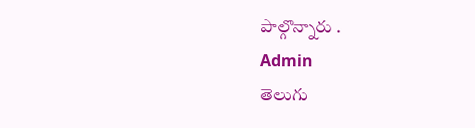పాల్గొన్నారు .
Admin
తెలుగు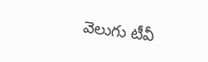వెలుగు టీవీ